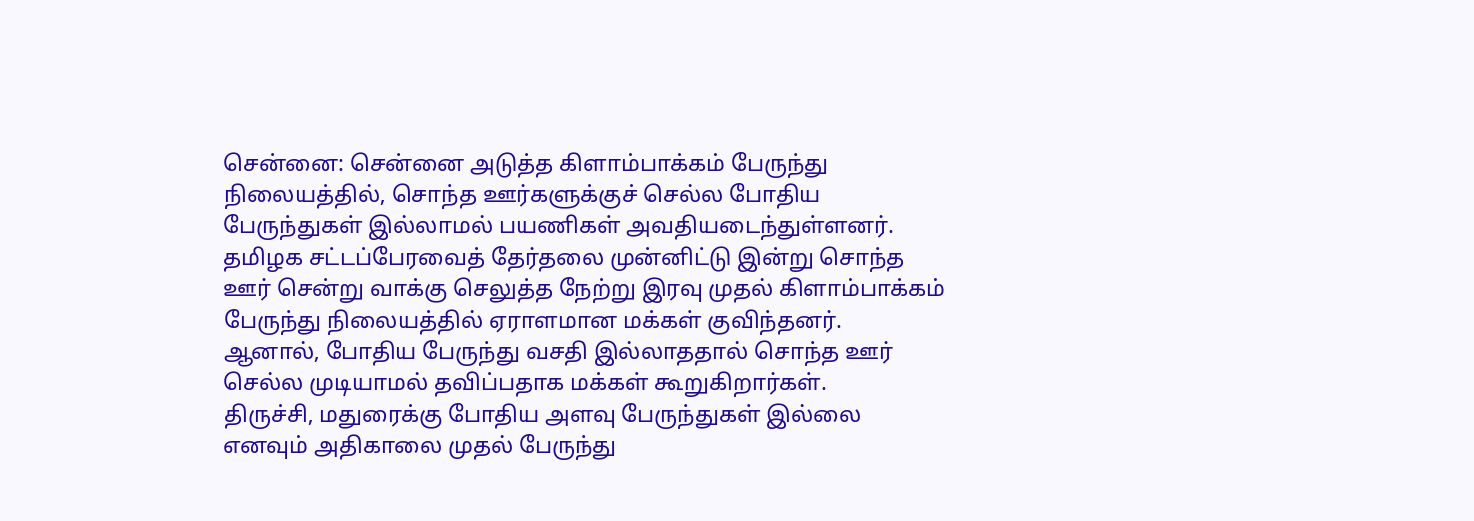சென்னை: சென்னை அடுத்த கிளாம்பாக்கம் பேருந்து நிலையத்தில், சொந்த ஊர்களுக்குச் செல்ல போதிய பேருந்துகள் இல்லாமல் பயணிகள் அவதியடைந்துள்ளனர்.
தமிழக சட்டப்பேரவைத் தேர்தலை முன்னிட்டு இன்று சொந்த ஊர் சென்று வாக்கு செலுத்த நேற்று இரவு முதல் கிளாம்பாக்கம் பேருந்து நிலையத்தில் ஏராளமான மக்கள் குவிந்தனர்.
ஆனால், போதிய பேருந்து வசதி இல்லாததால் சொந்த ஊர் செல்ல முடியாமல் தவிப்பதாக மக்கள் கூறுகிறார்கள்.
திருச்சி, மதுரைக்கு போதிய அளவு பேருந்துகள் இல்லை எனவும் அதிகாலை முதல் பேருந்து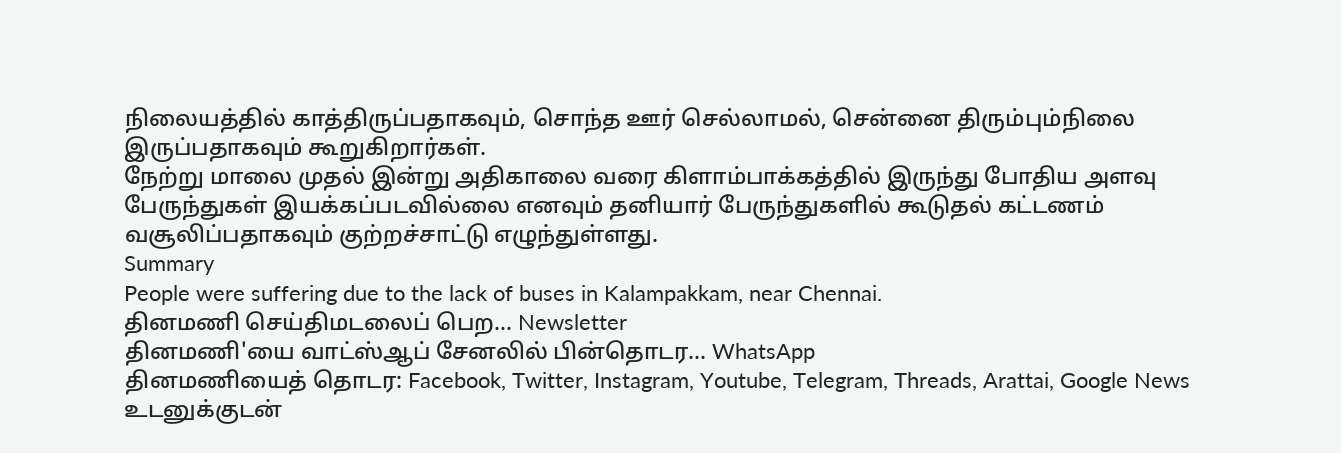நிலையத்தில் காத்திருப்பதாகவும், சொந்த ஊர் செல்லாமல், சென்னை திரும்பும்நிலை இருப்பதாகவும் கூறுகிறார்கள்.
நேற்று மாலை முதல் இன்று அதிகாலை வரை கிளாம்பாக்கத்தில் இருந்து போதிய அளவு பேருந்துகள் இயக்கப்படவில்லை எனவும் தனியார் பேருந்துகளில் கூடுதல் கட்டணம் வசூலிப்பதாகவும் குற்றச்சாட்டு எழுந்துள்ளது.
Summary
People were suffering due to the lack of buses in Kalampakkam, near Chennai.
தினமணி செய்திமடலைப் பெற... Newsletter
தினமணி'யை வாட்ஸ்ஆப் சேனலில் பின்தொடர... WhatsApp
தினமணியைத் தொடர: Facebook, Twitter, Instagram, Youtube, Telegram, Threads, Arattai, Google News
உடனுக்குடன்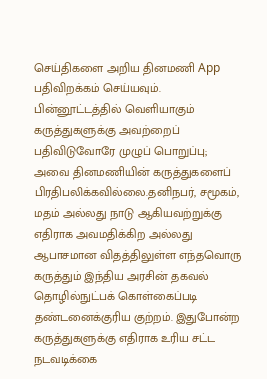செய்திகளை அறிய தினமணி App பதிவிறக்கம் செய்யவும்.
பின்னூட்டத்தில் வெளியாகும் கருத்துகளுக்கு அவற்றைப் பதிவிடுவோரே முழுப் பொறுப்பு; அவை தினமணியின் கருத்துகளைப் பிரதிபலிக்கவில்லை.தனிநபர், சமூகம், மதம் அல்லது நாடு ஆகியவற்றுக்கு எதிராக அவமதிக்கிற அல்லது ஆபாசமான விதத்திலுள்ள எந்தவொரு கருத்தும் இந்திய அரசின் தகவல் தொழில்நுட்பக் கொள்கைப்படி தண்டனைக்குரிய குற்றம். இதுபோன்ற கருத்துகளுக்கு எதிராக உரிய சட்ட நடவடிக்கை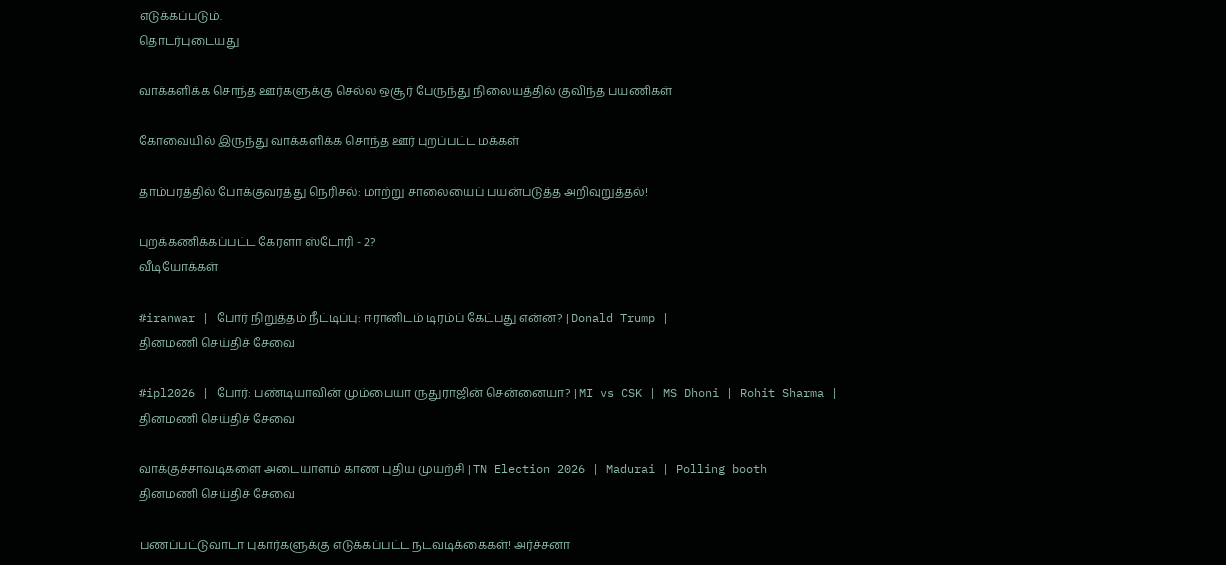எடுக்கப்படும்.
தொடர்புடையது

வாக்களிக்க சொந்த ஊர்களுக்கு செல்ல ஒசூர் பேருந்து நிலையத்தில் குவிந்த பயணிகள்

கோவையில் இருந்து வாக்களிக்க சொந்த ஊர் புறப்பட்ட மக்கள்

தாம்பரத்தில் போக்குவரத்து நெரிசல்: மாற்று சாலையைப் பயன்படுத்த அறிவுறுத்தல்!

புறக்கணிக்கப்பட்ட கேரளா ஸ்டோரி - 2?
வீடியோக்கள்

#iranwar | போர் நிறுத்தம் நீட்டிப்பு: ஈரானிடம் டிரம்ப் கேட்பது என்ன? | Donald Trump |
தினமணி செய்திச் சேவை

#ipl2026 | போர்: பண்டியாவின் மும்பையா ருதுராஜின் சென்னையா? | MI vs CSK | MS Dhoni | Rohit Sharma |
தினமணி செய்திச் சேவை

வாக்குச்சாவடிகளை அடையாளம் காண புதிய முயற்சி | TN Election 2026 | Madurai | Polling booth
தினமணி செய்திச் சேவை

பணப்பட்டுவாடா புகார்களுக்கு எடுக்கப்பட்ட நடவடிக்கைகள்! அர்ச்சனா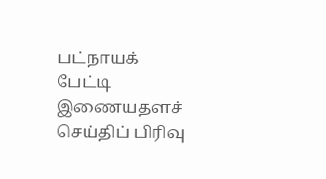பட்நாயக் பேட்டி
இணையதளச் செய்திப் பிரிவு